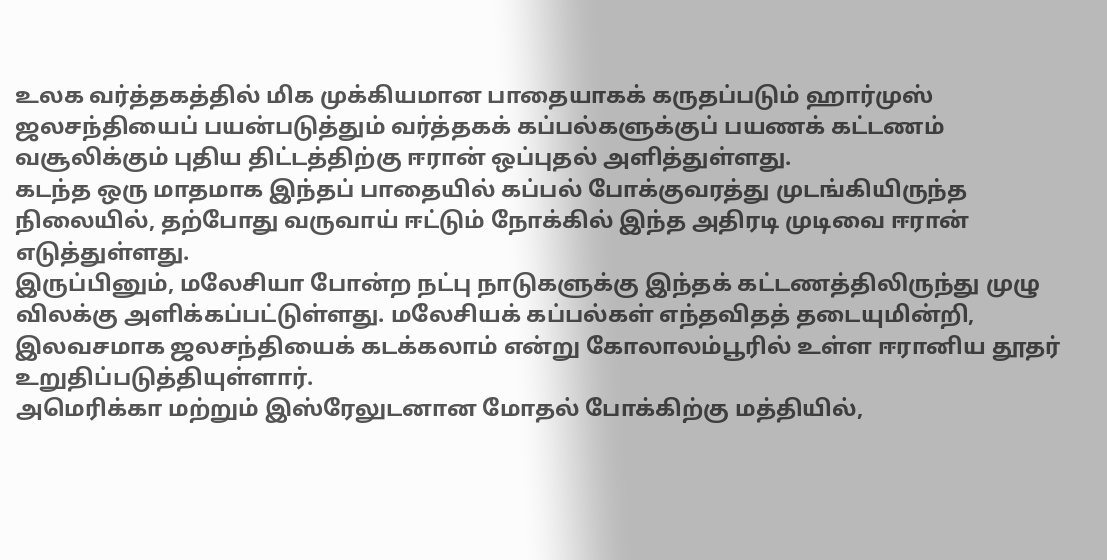உலக வர்த்தகத்தில் மிக முக்கியமான பாதையாகக் கருதப்படும் ஹார்முஸ் ஜலசந்தியைப் பயன்படுத்தும் வர்த்தகக் கப்பல்களுக்குப் பயணக் கட்டணம் வசூலிக்கும் புதிய திட்டத்திற்கு ஈரான் ஒப்புதல் அளித்துள்ளது.
கடந்த ஒரு மாதமாக இந்தப் பாதையில் கப்பல் போக்குவரத்து முடங்கியிருந்த நிலையில், தற்போது வருவாய் ஈட்டும் நோக்கில் இந்த அதிரடி முடிவை ஈரான் எடுத்துள்ளது.
இருப்பினும், மலேசியா போன்ற நட்பு நாடுகளுக்கு இந்தக் கட்டணத்திலிருந்து முழு விலக்கு அளிக்கப்பட்டுள்ளது. மலேசியக் கப்பல்கள் எந்தவிதத் தடையுமின்றி, இலவசமாக ஜலசந்தியைக் கடக்கலாம் என்று கோலாலம்பூரில் உள்ள ஈரானிய தூதர் உறுதிப்படுத்தியுள்ளார்.
அமெரிக்கா மற்றும் இஸ்ரேலுடனான மோதல் போக்கிற்கு மத்தியில்,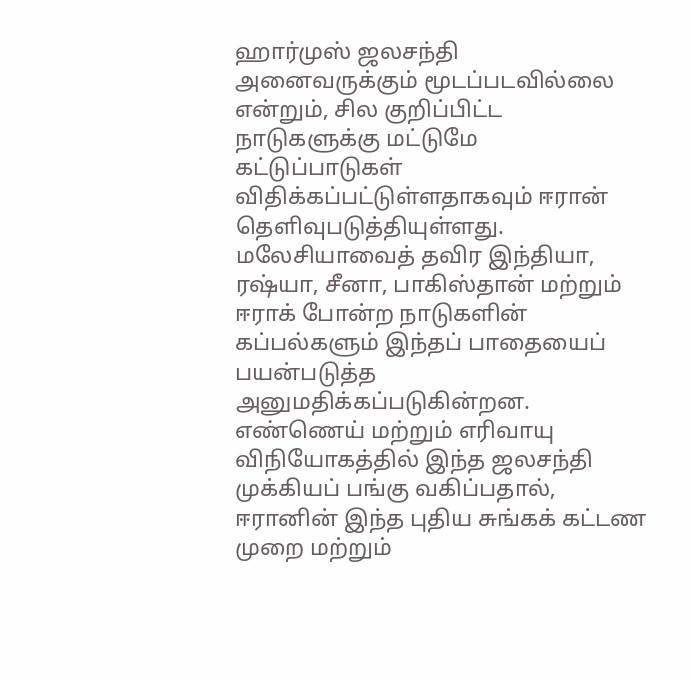ஹார்முஸ் ஜலசந்தி அனைவருக்கும் மூடப்படவில்லை என்றும், சில குறிப்பிட்ட நாடுகளுக்கு மட்டுமே கட்டுப்பாடுகள் விதிக்கப்பட்டுள்ளதாகவும் ஈரான் தெளிவுபடுத்தியுள்ளது.
மலேசியாவைத் தவிர இந்தியா, ரஷ்யா, சீனா, பாகிஸ்தான் மற்றும் ஈராக் போன்ற நாடுகளின் கப்பல்களும் இந்தப் பாதையைப் பயன்படுத்த அனுமதிக்கப்படுகின்றன. எண்ணெய் மற்றும் எரிவாயு விநியோகத்தில் இந்த ஜலசந்தி முக்கியப் பங்கு வகிப்பதால், ஈரானின் இந்த புதிய சுங்கக் கட்டண முறை மற்றும்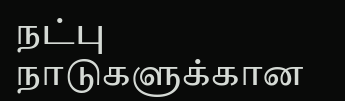நட்பு நாடுகளுக்கான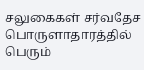சலுகைகள் சர்வதேச பொருளாதாரத்தில் பெரும்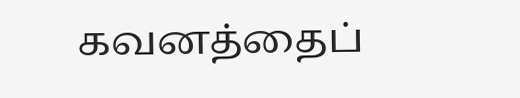கவனத்தைப்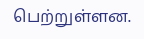பெற்றுள்ளன.